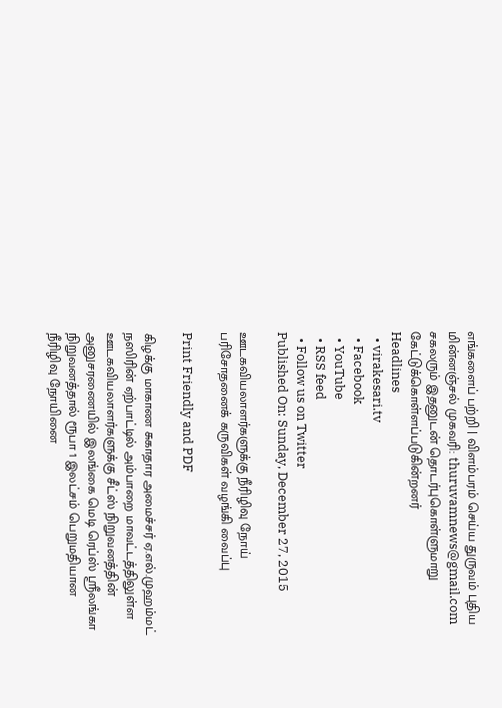எங்களைப் பற்றி | விளம்பரம் செய்ய துருவம் புதிய மின்னஞ்சல் முகவரி: thuruvamnews@gmail.com சகலரும் இதனுடன் தொடர்புகொள்ளுமாறு கேட்டுக்கொள்ளப்படுகின்றனர்
Headlines
  • virakesari.tv
  • Facebook
  • YouTube
  • RSS feed
  • Follow us on Twitter
Published On: Sunday, December 27, 2015

ஊடகவியலாளர்களுக்கு நீரிழிவு நோய் பரிசோதனைக் கருவிகள் வழங்கி வைப்பு

Print Friendly and PDF

கிழக்கு மாகாண சுகாதார அமைச்சர் ஏ.எல்.முஹம்மட் நஸிரின் ஏற்பாட்டில் அம்பாறை மாவட்டத்திலுள்ள ஊடகவியலாளர்களுக்கு சீட்ஸ் நிறுவனத்தின் அனுசரணையில் இலங்கை மெடி ரெப்ஸ் ஸ்ரீலங்கா நிறுவனத்தால் ரூபா 1 இலட்சம் பெறுமதியான நீரிழிவு நோயினை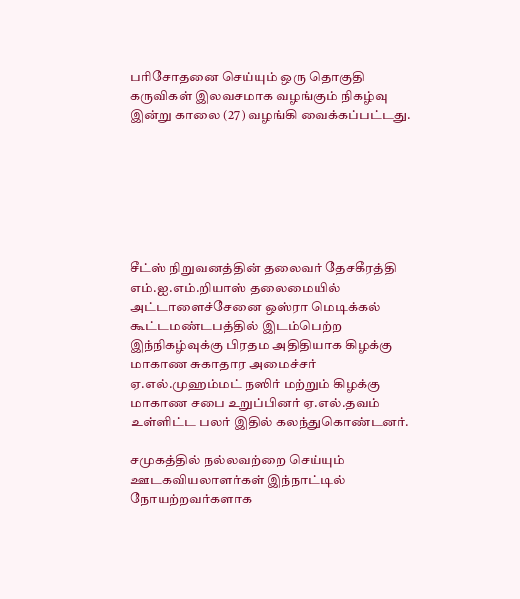பரிசோதனை செய்யும் ஒரு தொகுதி கருவிகள் இலவசமாக வழங்கும் நிகழ்வு இன்று காலை (27) வழங்கி வைக்கப்பட்டது.







சீட்ஸ் நிறுவனத்தின் தலைவர் தேசகீரத்தி எம்.ஐ.எம்.றியாஸ் தலைமையில் அட்டாளைச்சேனை ஒஸ்ரா மெடிக்கல் கூட்டமண்டபத்தில் இடம்பெற்ற இந்நிகழ்வுக்கு பிரதம அதிதியாக கிழக்கு மாகாண சுகாதார அமைச்சர் ஏ.எல்.முஹம்மட் நஸிர் மற்றும் கிழக்கு மாகாண சபை உறுப்பினர் ஏ.எல்.தவம் உள்ளிட்ட பலர் இதில் கலந்துகொண்டனர்.

சமுகத்தில் நல்லவற்றை செய்யும் ஊடகவியலாளர்கள் இந்நாட்டில் நோயற்றவர்களாக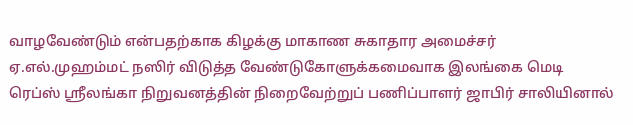வாழவேண்டும் என்பதற்காக கிழக்கு மாகாண சுகாதார அமைச்சர் ஏ.எல்.முஹம்மட் நஸிர் விடுத்த வேண்டுகோளுக்கமைவாக இலங்கை மெடி ரெப்ஸ் ஸ்ரீலங்கா நிறுவனத்தின் நிறைவேற்றுப் பணிப்பாளர் ஜாபிர் சாலியினால்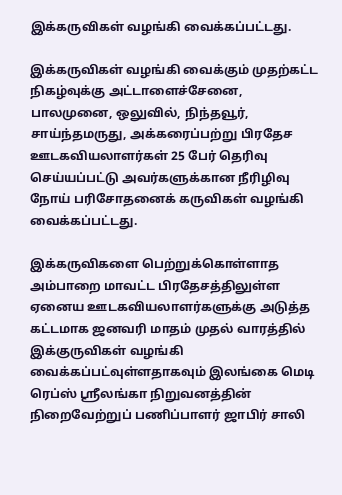இக்கருவிகள் வழங்கி வைக்கப்பட்டது.

இக்கருவிகள் வழங்கி வைக்கும் முதற்கட்ட நிகழ்வுக்கு அட்டாளைச்சேனை, பாலமுனை, ஒலுவில், நிந்தவூர், சாய்ந்தமருது, அக்கரைப்பற்று பிரதேச ஊடகவியலாளர்கள் 25 பேர் தெரிவு செய்யப்பட்டு அவர்களுக்கான நீரிழிவு நோய் பரிசோதனைக் கருவிகள் வழங்கி வைக்கப்பட்டது.

இக்கருவிகளை பெற்றுக்கொள்ளாத அம்பாறை மாவட்ட பிரதேசத்திலுள்ள ஏனைய ஊடகவியலாளர்களுக்கு அடுத்த கட்டமாக ஜனவரி மாதம் முதல் வாரத்தில் இக்குருவிகள் வழங்கி வைக்கப்பட்வுள்ளதாகவும் இலங்கை மெடி ரெப்ஸ் ஸ்ரீலங்கா நிறுவனத்தின் நிறைவேற்றுப் பணிப்பாளர் ஜாபிர் சாலி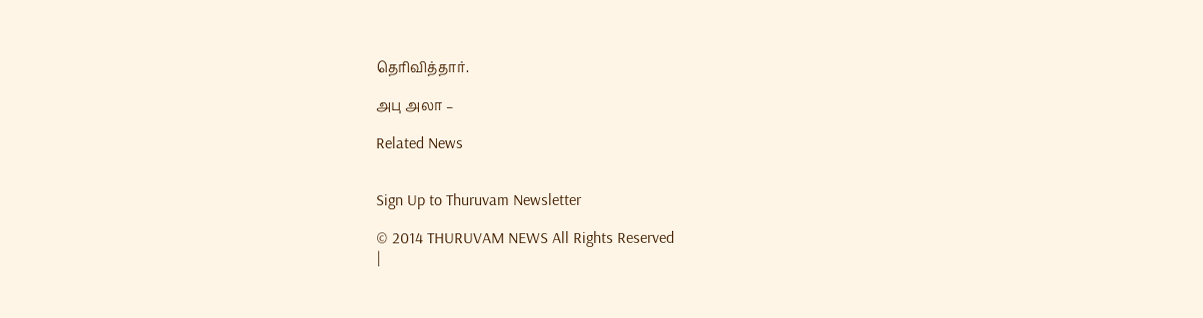தெரிவித்தார்.

அபு அலா –

Related News


Sign Up to Thuruvam Newsletter

© 2014 THURUVAM NEWS All Rights Reserved
|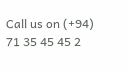Call us on (+94) 71 35 45 45 2